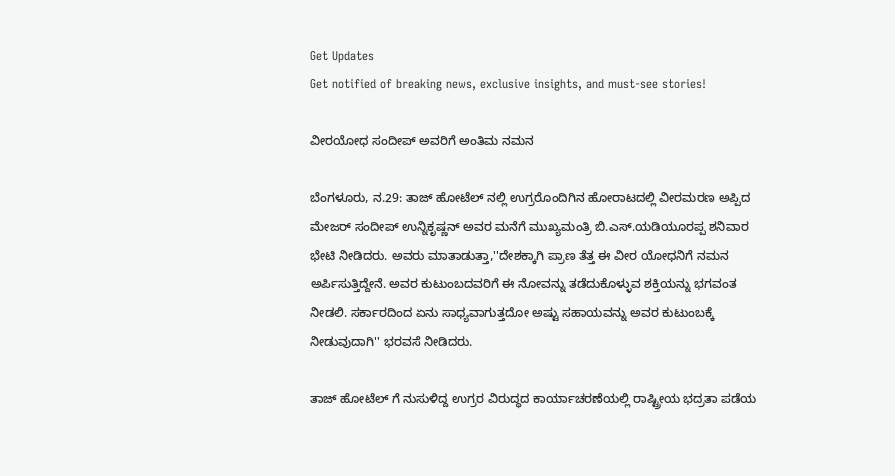Get Updates
Get notified of breaking news, exclusive insights, and must-see stories!

ವೀರಯೋಧ ಸಂದೀಪ್ ಅವರಿಗೆ ಅಂತಿಮ ನಮನ

ಬೆಂಗಳೂರು, ನ.29: ತಾಜ್ ಹೋಟೆಲ್ ನಲ್ಲಿ ಉಗ್ರರೊಂದಿಗಿನ ಹೋರಾಟದಲ್ಲಿ ವೀರಮರಣ ಅಪ್ಪಿದ ಮೇಜರ್ ಸಂದೀಪ್ ಉನ್ನಿಕೃಷ್ಣನ್ ಅವರ ಮನೆಗೆ ಮುಖ್ಯಮಂತ್ರಿ ಬಿ.ಎಸ್.ಯಡಿಯೂರಪ್ಪ ಶನಿವಾರ ಭೇಟಿ ನೀಡಿದರು. ಅವರು ಮಾತಾಡುತ್ತಾ,''ದೇಶಕ್ಕಾಗಿ ಪ್ರಾಣ ತೆತ್ತ ಈ ವೀರ ಯೋಧನಿಗೆ ನಮನ ಅರ್ಪಿಸುತ್ತಿದ್ದೇನೆ. ಅವರ ಕುಟುಂಬದವರಿಗೆ ಈ ನೋವನ್ನು ತಡೆದುಕೊಳ್ಳುವ ಶಕ್ತಿಯನ್ನು ಭಗವಂತ ನೀಡಲಿ. ಸರ್ಕಾರದಿಂದ ಏನು ಸಾಧ್ಯವಾಗುತ್ತದೋ ಅಷ್ಟು ಸಹಾಯವನ್ನು ಅವರ ಕುಟುಂಬಕ್ಕೆ ನೀಡುವುದಾಗಿ'' ಭರವಸೆ ನೀಡಿದರು.

ತಾಜ್ ಹೋಟೆಲ್ ಗೆ ನುಸುಳಿದ್ದ ಉಗ್ರರ ವಿರುದ್ಧದ ಕಾರ್ಯಾಚರಣೆಯಲ್ಲಿ ರಾಷ್ಟ್ರೀಯ ಭದ್ರತಾ ಪಡೆಯ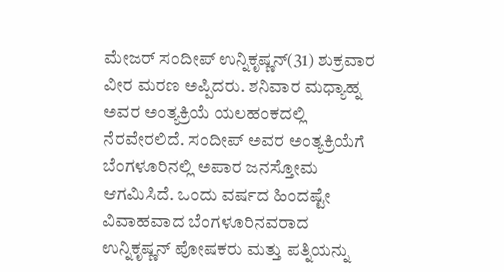ಮೇಜರ್ ಸಂದೀಪ್ ಉನ್ನಿಕೃಷ್ಣನ್(31) ಶುಕ್ರವಾರ ವೀರ ಮರಣ ಅಪ್ಪಿದರು. ಶನಿವಾರ ಮಧ್ಯಾಹ್ನ ಅವರ ಅಂತ್ಯಕ್ರಿಯೆ ಯಲಹಂಕದಲ್ಲಿ ನೆರವೇರಲಿದೆ. ಸಂದೀಪ್ ಅವರ ಅಂತ್ಯಕ್ರಿಯೆಗೆ ಬೆಂಗಳೂರಿನಲ್ಲಿ ಅಪಾರ ಜನಸ್ತೋಮ ಆಗಮಿಸಿದೆ. ಒಂದು ವರ್ಷದ ಹಿಂದಷ್ಟೇ ವಿವಾಹವಾದ ಬೆಂಗಳೂರಿನವರಾದ ಉನ್ನಿಕೃಷ್ಣನ್ ಪೋಷಕರು ಮತ್ತು ಪತ್ನಿಯನ್ನು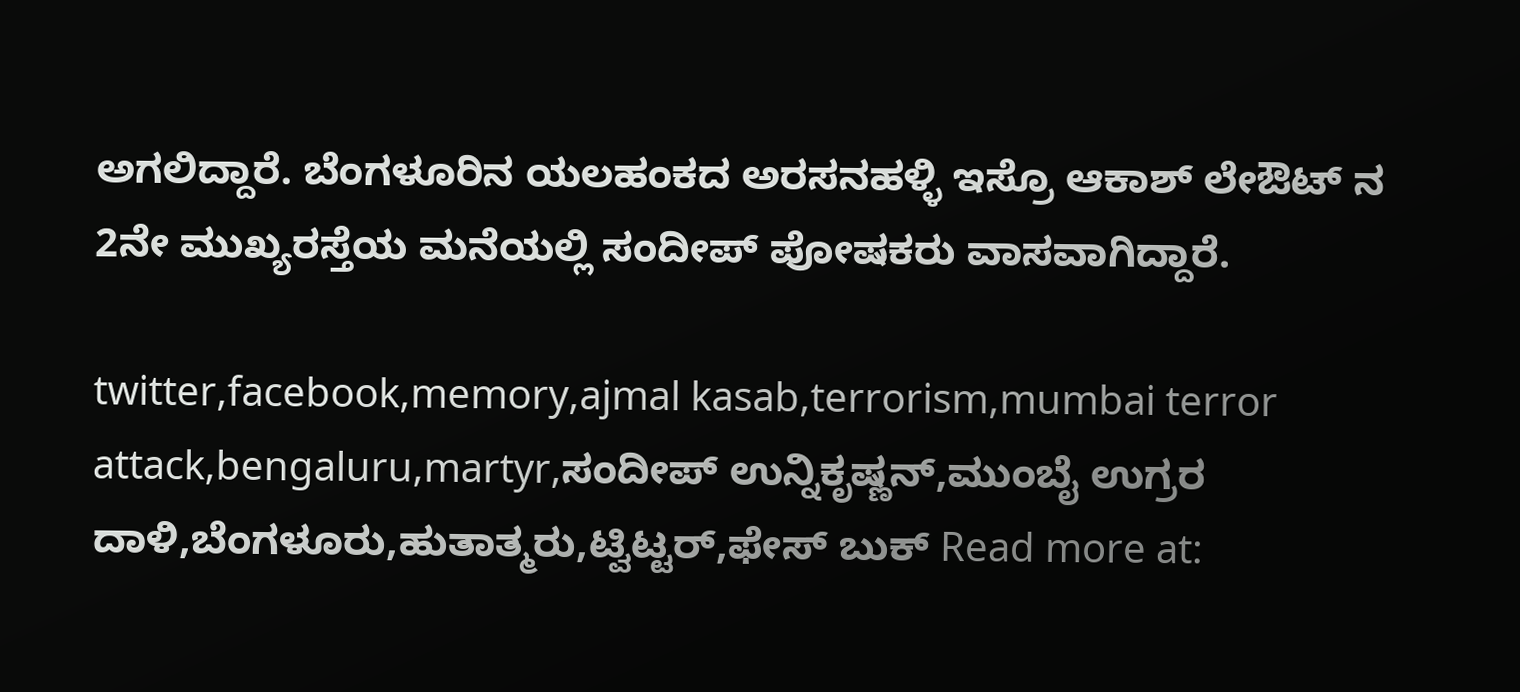ಅಗಲಿದ್ದಾರೆ. ಬೆಂಗಳೂರಿನ ಯಲಹಂಕದ ಅರಸನಹಳ್ಳಿ ಇಸ್ರೊ ಆಕಾಶ್ ಲೇಔಟ್ ನ 2ನೇ ಮುಖ್ಯರಸ್ತೆಯ ಮನೆಯಲ್ಲಿ ಸಂದೀಪ್ ಪೋಷಕರು ವಾಸವಾಗಿದ್ದಾರೆ.

twitter,facebook,memory,ajmal kasab,terrorism,mumbai terror attack,bengaluru,martyr,ಸಂದೀಪ್ ಉನ್ನಿಕೃಷ್ಣನ್,ಮುಂಬೈ ಉಗ್ರರ ದಾಳಿ,ಬೆಂಗಳೂರು,ಹುತಾತ್ಮರು,ಟ್ವಿಟ್ಟರ್,ಫೇಸ್ ಬುಕ್ Read more at: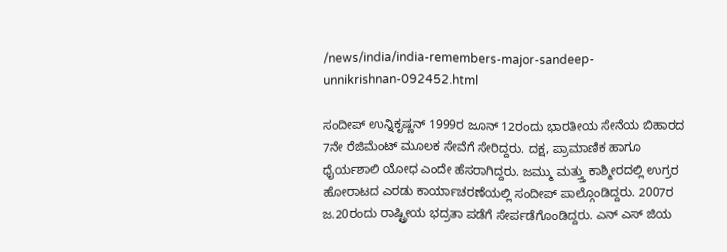/news/india/india-remembers-major-sandeep-unnikrishnan-092452.html

ಸಂದೀಪ್ ಉನ್ನಿಕೃಷ್ಣನ್ 1999ರ ಜೂನ್ 12ರಂದು ಭಾರತೀಯ ಸೇನೆಯ ಬಿಹಾರದ 7ನೇ ರೆಜಿಮೆಂಟ್ ಮೂಲಕ ಸೇವೆಗೆ ಸೇರಿದ್ದರು. ದಕ್ಷ, ಪ್ರಾಮಾಣಿಕ ಹಾಗೂ ಧೈರ್ಯಶಾಲಿ ಯೋಧ ಎಂದೇ ಹೆಸರಾಗಿದ್ದರು. ಜಮ್ಮು ಮತ್ತ್ತು ಕಾಶ್ಮೀರದಲ್ಲಿ ಉಗ್ರರ ಹೋರಾಟದ ಎರಡು ಕಾರ್ಯಾಚರಣೆಯಲ್ಲಿ ಸಂದೀಪ್ ಪಾಲ್ಗೊಂಡಿದ್ದರು. 2007ರ ಜ.20ರಂದು ರಾಷ್ಟ್ರೀಯ ಭದ್ರತಾ ಪಡೆಗೆ ಸೇರ್ಪಡೆಗೊಂಡಿದ್ದರು. ಎನ್ ಎಸ್ ಜಿಯ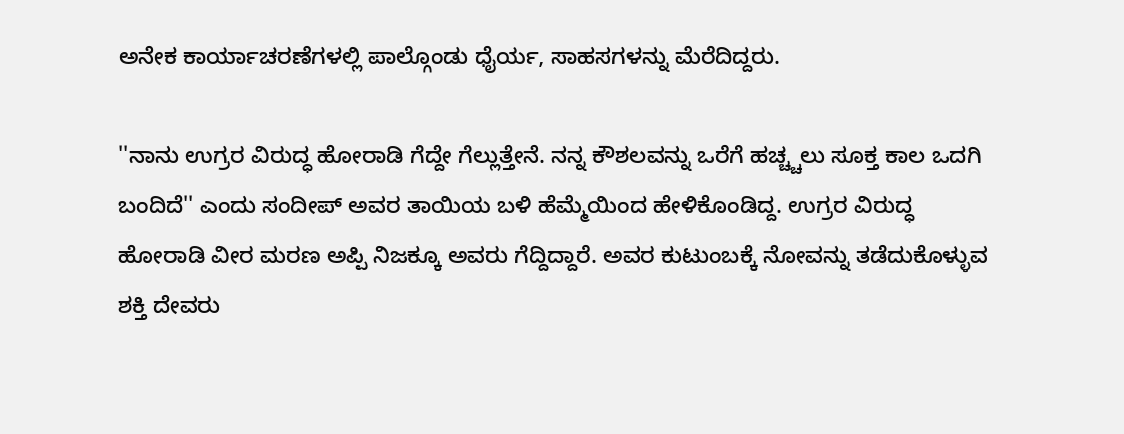ಅನೇಕ ಕಾರ್ಯಾಚರಣೆಗಳಲ್ಲಿ ಪಾಲ್ಗೊಂಡು ಧೈರ್ಯ, ಸಾಹಸಗಳನ್ನು ಮೆರೆದಿದ್ದರು.

''ನಾನು ಉಗ್ರರ ವಿರುದ್ಧ ಹೋರಾಡಿ ಗೆದ್ದೇ ಗೆಲ್ಲುತ್ತೇನೆ. ನನ್ನ ಕೌಶಲವನ್ನು ಒರೆಗೆ ಹಚ್ಚ್ಚಲು ಸೂಕ್ತ ಕಾಲ ಒದಗಿ ಬಂದಿದೆ'' ಎಂದು ಸಂದೀಪ್ ಅವರ ತಾಯಿಯ ಬಳಿ ಹೆಮ್ಮೆಯಿಂದ ಹೇಳಿಕೊಂಡಿದ್ದ. ಉಗ್ರರ ವಿರುದ್ಧ ಹೋರಾಡಿ ವೀರ ಮರಣ ಅಪ್ಪಿ ನಿಜಕ್ಕೂ ಅವರು ಗೆದ್ದಿದ್ದಾರೆ. ಅವರ ಕುಟುಂಬಕ್ಕೆ ನೋವನ್ನು ತಡೆದುಕೊಳ್ಳುವ ಶಕ್ತಿ ದೇವರು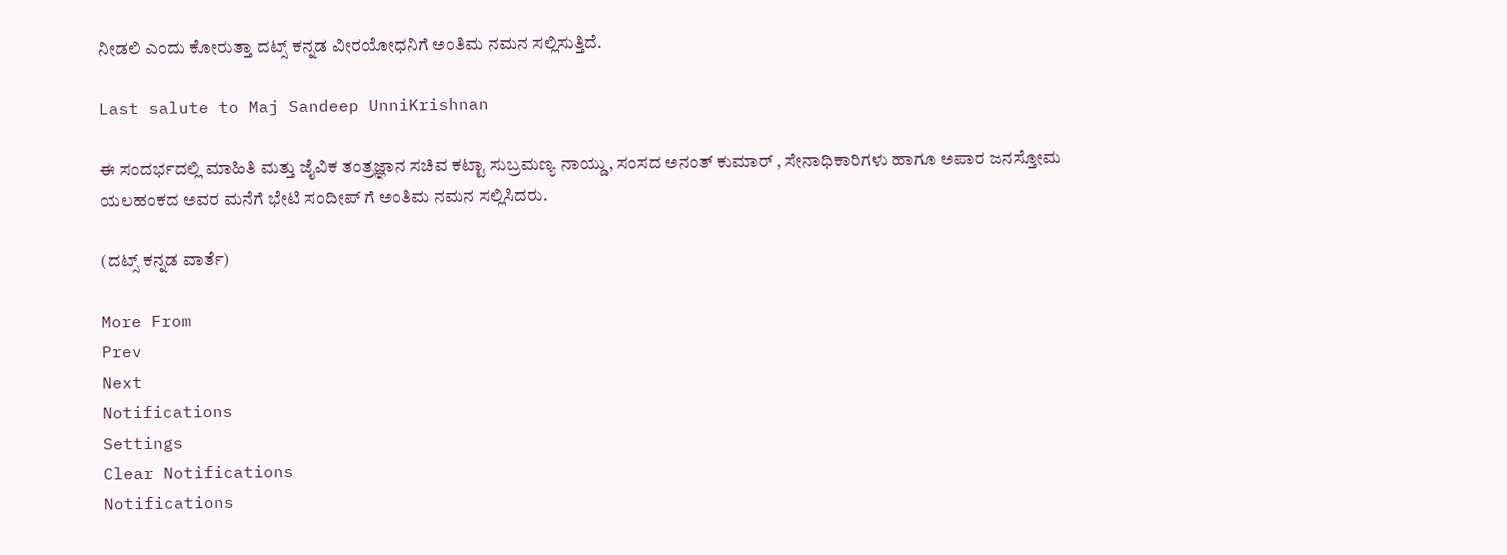ನೀಡಲಿ ಎಂದು ಕೋರುತ್ತಾ ದಟ್ಸ್ ಕನ್ನಡ ವೀರಯೋಧನಿಗೆ ಅಂತಿಮ ನಮನ ಸಲ್ಲಿಸುತ್ತಿದೆ.

Last salute to Maj Sandeep UnniKrishnan

ಈ ಸಂದರ್ಭದಲ್ಲಿ ಮಾಹಿತಿ ಮತ್ತು ಜೈವಿಕ ತಂತ್ರಜ್ಞಾನ ಸಚಿವ ಕಟ್ಟಾ ಸುಬ್ರಮಣ್ಯ ನಾಯ್ಡು, ಸಂಸದ ಅನಂತ್ ಕುಮಾರ್ , ಸೇನಾಧಿಕಾರಿಗಳು ಹಾಗೂ ಅಪಾರ ಜನಸ್ತೋಮ ಯಲಹಂಕದ ಅವರ ಮನೆಗೆ ಭೇಟಿ ಸಂದೀಪ್ ಗೆ ಅಂತಿಮ ನಮನ ಸಲ್ಲಿಸಿದರು.

(ದಟ್ಸ್ ಕನ್ನಡ ವಾರ್ತೆ)

More From
Prev
Next
Notifications
Settings
Clear Notifications
Notifications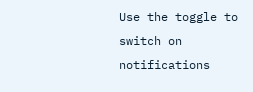Use the toggle to switch on notifications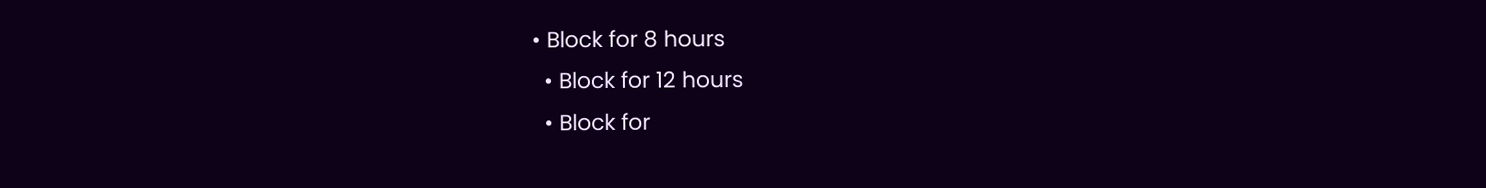• Block for 8 hours
  • Block for 12 hours
  • Block for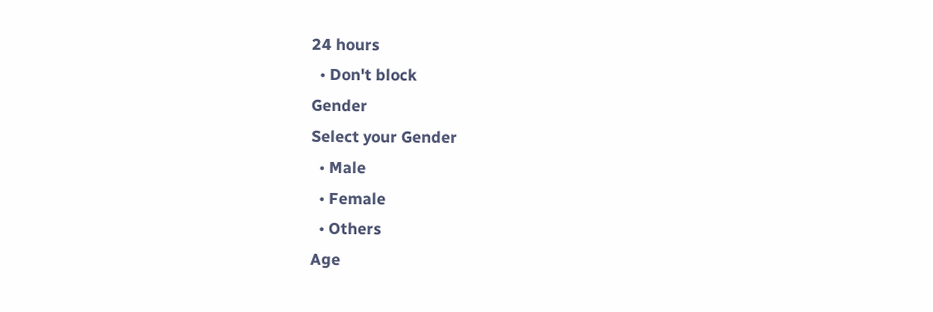24 hours
  • Don't block
Gender
Select your Gender
  • Male
  • Female
  • Others
Age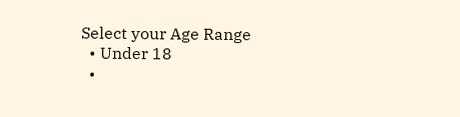Select your Age Range
  • Under 18
  •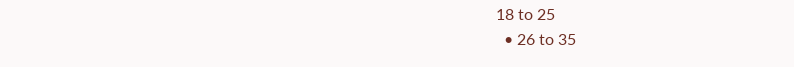18 to 25
  • 26 to 35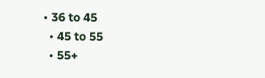• 36 to 45
  • 45 to 55
  • 55+